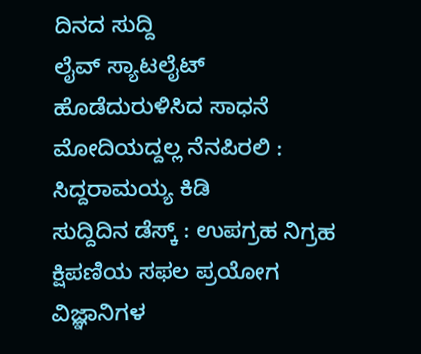ದಿನದ ಸುದ್ದಿ
ಲೈವ್ ಸ್ಯಾಟಲೈಟ್ ಹೊಡೆದುರುಳಿಸಿದ ಸಾಧನೆ ಮೋದಿಯದ್ದಲ್ಲ ನೆನಪಿರಲಿ : ಸಿದ್ದರಾಮಯ್ಯ ಕಿಡಿ
ಸುದ್ದಿದಿನ ಡೆಸ್ಕ್ : ಉಪಗ್ರಹ ನಿಗ್ರಹ ಕ್ಷಿಪಣಿಯ ಸಫಲ ಪ್ರಯೋಗ ವಿಜ್ಞಾನಿಗಳ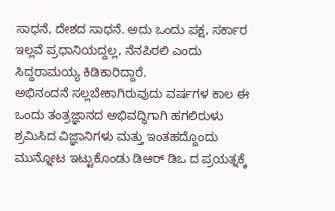ಸಾಧನೆ, ದೇಶದ ಸಾಧನೆ. ಅದು ಒಂದು ಪಕ್ಷ, ಸರ್ಕಾರ ಇಲ್ಲವೆ ಪ್ರಧಾನಿಯದ್ದಲ್ಲ, ನೆನಪಿರಲಿ ಎಂದು ಸಿದ್ದರಾಮಯ್ಯ ಕಿಡಿಕಾರಿದ್ದಾರೆ.
ಅಭಿನಂದನೆ ಸಲ್ಲಬೇಕಾಗಿರುವುದು ವರ್ಷಗಳ ಕಾಲ ಈ ಒಂದು ತಂತ್ರಜ್ಞಾನದ ಅಭಿವದ್ಧಿಗಾಗಿ ಹಗಲಿರುಳು ಶ್ರಮಿಸಿದ ವಿಜ್ಞಾನಿಗಳು ಮತ್ತು ಇಂತಹದ್ದೊಂದು ಮುನ್ನೋಟ ಇಟ್ಟುಕೊಂಡು ಡಿಆರ್ ಡಿಒ ದ ಪ್ರಯತ್ನಕ್ಕೆ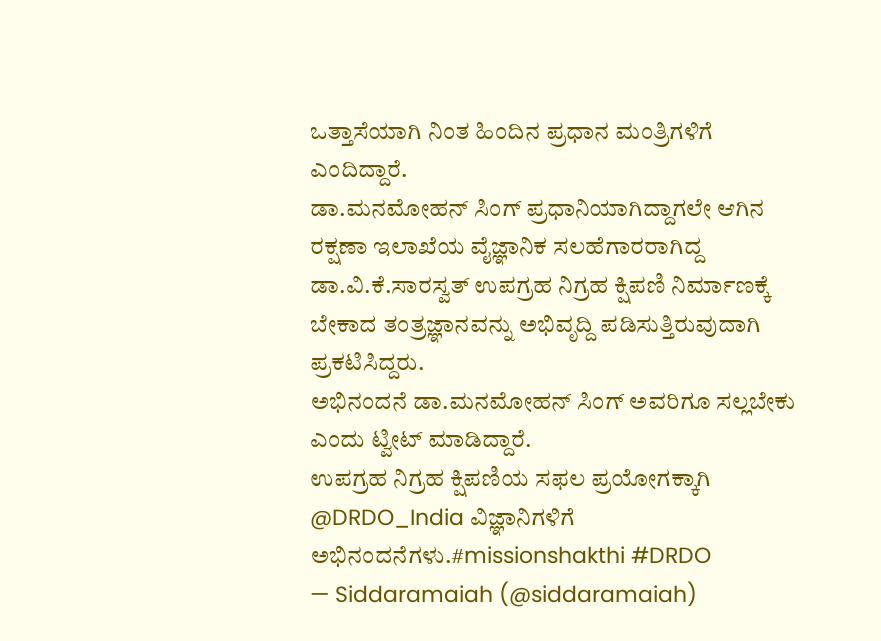ಒತ್ತಾಸೆಯಾಗಿ ನಿಂತ ಹಿಂದಿನ ಪ್ರಧಾನ ಮಂತ್ರಿಗಳಿಗೆ ಎಂದಿದ್ದಾರೆ.
ಡಾ.ಮನಮೋಹನ್ ಸಿಂಗ್ ಪ್ರಧಾನಿಯಾಗಿದ್ದಾಗಲೇ ಆಗಿನ ರಕ್ಷಣಾ ಇಲಾಖೆಯ ವೈಜ್ಞಾನಿಕ ಸಲಹೆಗಾರರಾಗಿದ್ದ ಡಾ.ವಿ.ಕೆ.ಸಾರಸ್ವತ್ ಉಪಗ್ರಹ ನಿಗ್ರಹ ಕ್ಷಿಪಣಿ ನಿರ್ಮಾಣಕ್ಕೆ ಬೇಕಾದ ತಂತ್ರಜ್ಞಾನವನ್ನು ಅಭಿವೃದ್ದಿ ಪಡಿಸುತ್ತಿರುವುದಾಗಿ ಪ್ರಕಟಿಸಿದ್ದರು.
ಅಭಿನಂದನೆ ಡಾ.ಮನಮೋಹನ್ ಸಿಂಗ್ ಅವರಿಗೂ ಸಲ್ಲಬೇಕು ಎಂದು ಟ್ವೀಟ್ ಮಾಡಿದ್ದಾರೆ.
ಉಪಗ್ರಹ ನಿಗ್ರಹ ಕ್ಷಿಪಣಿಯ ಸಫಲ ಪ್ರಯೋಗಕ್ಕಾಗಿ @DRDO_India ವಿಜ್ಞಾನಿಗಳಿಗೆ ಅಭಿನಂದನೆಗಳು.#missionshakthi #DRDO
— Siddaramaiah (@siddaramaiah)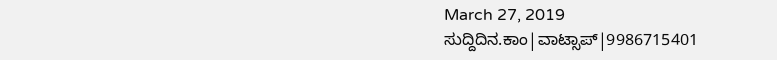March 27, 2019
ಸುದ್ದಿದಿನ.ಕಾಂ|ವಾಟ್ಸಾಪ್|9986715401